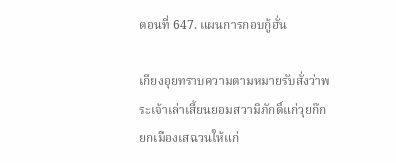ตอนที่ 647. แผนการกอบกู้ฮั่น

เกียงอุยทราบความตามหมายรับสั่งว่าพระเจ้าเล่าเสี้ยนยอมสวามิภักดิ์แก่วุยก๊ก ยกเมืองเสฉวนให้แก่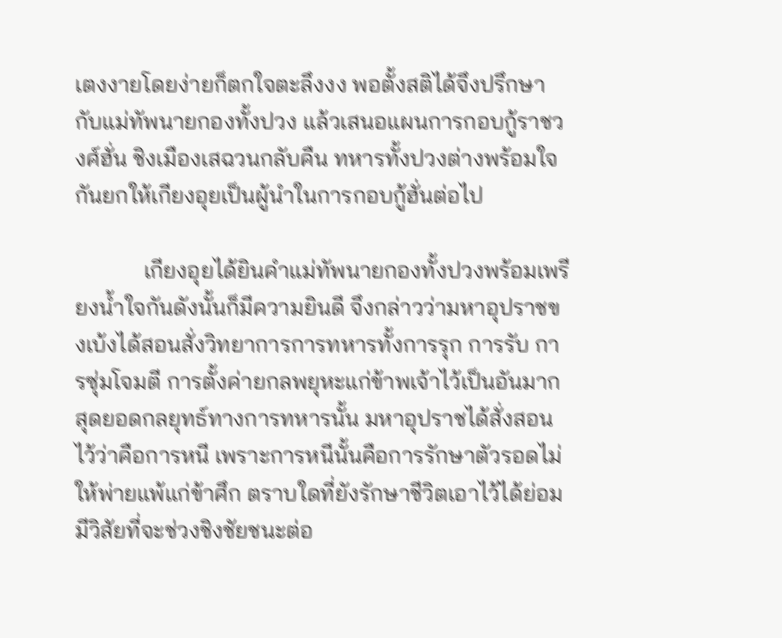เตงงายโดยง่ายก็ตกใจตะลึงงง พอตั้งสติได้จึงปรึกษากับแม่ทัพนายกองทั้งปวง แล้วเสนอแผนการกอบกู้ราชวงศ์ฮั่น ชิงเมืองเสฉวนกลับคืน ทหารทั้งปวงต่างพร้อมใจกันยกให้เกียงอุยเป็นผู้นำในการกอบกู้ฮั่นต่อไป

            เกียงอุยได้ยินคำแม่ทัพนายกองทั้งปวงพร้อมเพรียงน้ำใจกันดังนั้นก็มีความยินดี จึงกล่าวว่ามหาอุปราชขงเบ้งได้สอนสั่งวิทยาการการทหารทั้งการรุก การรับ การซุ่มโจมตี การตั้งค่ายกลพยุหะแก่ข้าพเจ้าไว้เป็นอันมาก สุดยอดกลยุทธ์ทางการทหารนั้น มหาอุปราชได้สั่งสอนไว้ว่าคือการหนี เพราะการหนีนั้นคือการรักษาตัวรอดไม่ให้พ่ายแพ้แก่ข้าศึก ตราบใดที่ยังรักษาชีวิตเอาไว้ได้ย่อมมีวิสัยที่จะช่วงชิงชัยชนะต่อ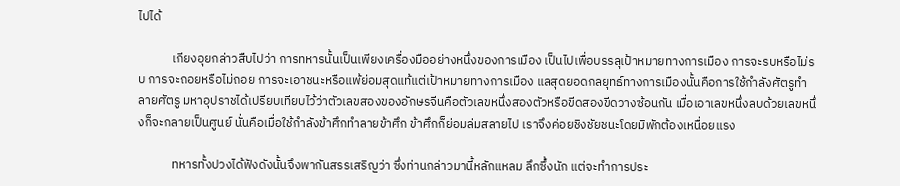ไปได้

            เกียงอุยกล่าวสืบไปว่า การทหารนั้นเป็นเพียงเครื่องมืออย่างหนึ่งของการเมือง เป็นไปเพื่อบรรลุเป้าหมายทางการเมือง การจะรบหรือไม่รบ การจะถอยหรือไม่ถอย การจะเอาชนะหรือแพ้ย่อมสุดแท้แต่เป้าหมายทางการเมือง แลสุดยอดกลยุทธ์ทางการเมืองนั้นคือการใช้กำลังศัตรูทำลายศัตรู มหาอุปราชได้เปรียบเทียบไว้ว่าตัวเลขสองของอักษรจีนคือตัวเลขหนึ่งสองตัวหรือขีดสองขีดวางซ้อนกัน เมื่อเอาเลขหนึ่งลบด้วยเลขหนึ่งก็จะกลายเป็นศูนย์ นั่นคือเมื่อใช้กำลังข้าศึกทำลายข้าศึก ข้าศึกก็ย่อมล่มสลายไป เราจึงค่อยชิงชัยชนะโดยมิพักต้องเหนื่อยแรง

            ทหารทั้งปวงได้ฟังดังนั้นจึงพากันสรรเสริญว่า ซึ่งท่านกล่าวมานี้หลักแหลม ลึกซึ้งนัก แต่จะทำการประ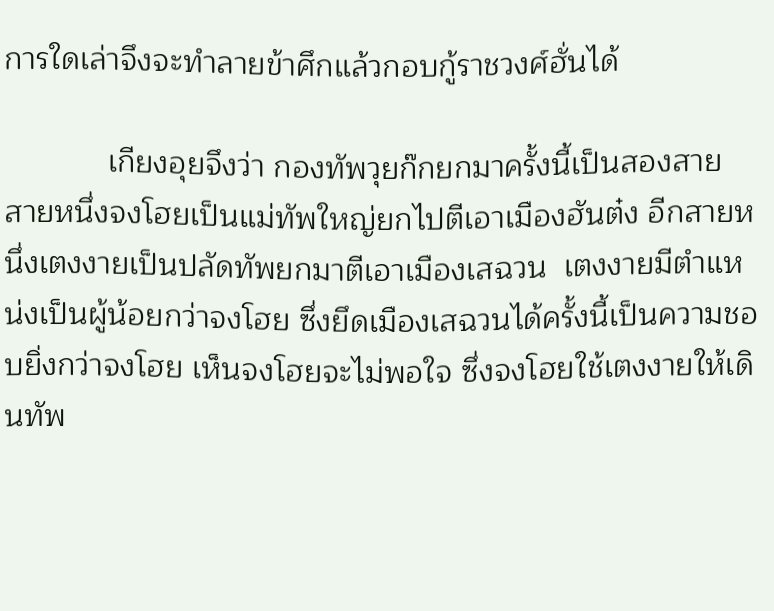การใดเล่าจึงจะทำลายข้าศึกแล้วกอบกู้ราชวงศ์ฮั่นได้

            เกียงอุยจึงว่า กองทัพวุยก๊กยกมาครั้งนี้เป็นสองสาย สายหนึ่งจงโฮยเป็นแม่ทัพใหญ่ยกไปตีเอาเมืองฮันต๋ง อีกสายหนึ่งเตงงายเป็นปลัดทัพยกมาตีเอาเมืองเสฉวน  เตงงายมีตำแหน่งเป็นผู้น้อยกว่าจงโฮย ซึ่งยึดเมืองเสฉวนได้ครั้งนี้เป็นความชอบยิ่งกว่าจงโฮย เห็นจงโฮยจะไม่พอใจ ซึ่งจงโฮยใช้เตงงายให้เดินทัพ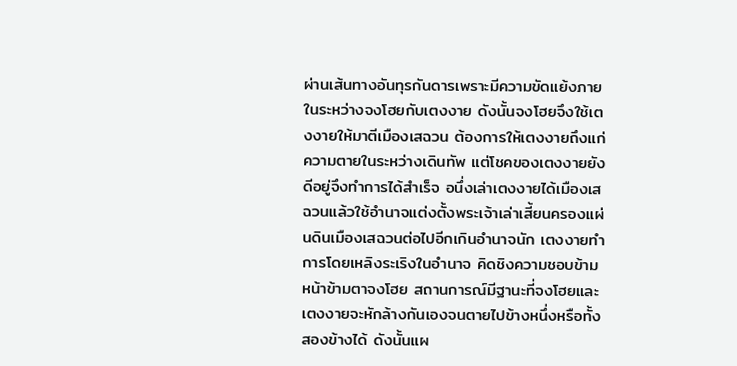ผ่านเส้นทางอันทุรกันดารเพราะมีความขัดแย้งภายในระหว่างจงโฮยกับเตงงาย ดังนั้นจงโฮยจึงใช้เตงงายให้มาตีเมืองเสฉวน ต้องการให้เตงงายถึงแก่ความตายในระหว่างเดินทัพ แต่โชคของเตงงายยังดีอยู่จึงทำการได้สำเร็จ อนึ่งเล่าเตงงายได้เมืองเสฉวนแล้วใช้อำนาจแต่งตั้งพระเจ้าเล่าเสี้ยนครองแผ่นดินเมืองเสฉวนต่อไปอีกเกินอำนาจนัก เตงงายทำการโดยเหลิงระเริงในอำนาจ คิดชิงความชอบข้ามหน้าข้ามตาจงโฮย สถานการณ์มีฐานะที่จงโฮยและเตงงายจะหักล้างกันเองจนตายไปข้างหนึ่งหรือทั้งสองข้างได้ ดังนั้นแผ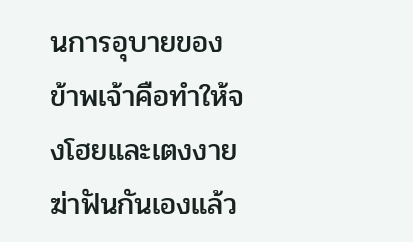นการอุบายของข้าพเจ้าคือทำให้จงโฮยและเตงงายฆ่าฟันกันเองแล้ว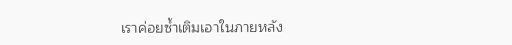เราค่อยซ้ำเติมเอาในภายหลัง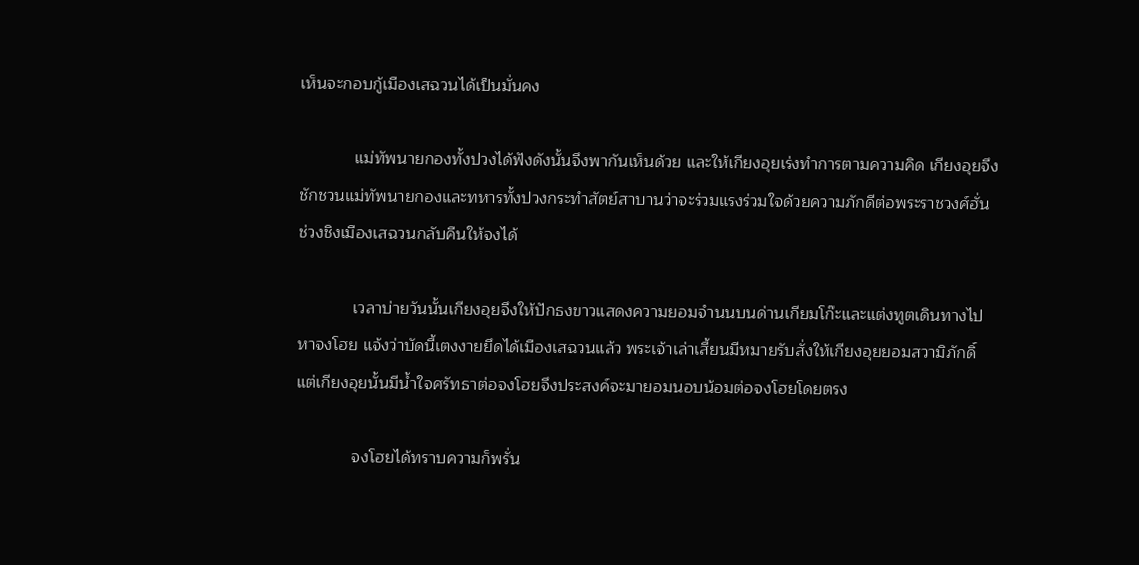เห็นจะกอบกู้เมืองเสฉวนได้เป็นมั่นคง

            แม่ทัพนายกองทั้งปวงได้ฟังดังนั้นจึงพากันเห็นด้วย และให้เกียงอุยเร่งทำการตามความคิด เกียงอุยจึงชักชวนแม่ทัพนายกองและทหารทั้งปวงกระทำสัตย์สาบานว่าจะร่วมแรงร่วมใจด้วยความภักดีต่อพระราชวงศ์ฮั่น ช่วงชิงเมืองเสฉวนกลับคืนให้จงได้

            เวลาบ่ายวันนั้นเกียงอุยจึงให้ปักธงขาวแสดงความยอมจำนนบนด่านเกียมโก๊ะและแต่งทูตเดินทางไปหาจงโฮย แจ้งว่าบัดนี้เตงงายยึดได้เมืองเสฉวนแล้ว พระเจ้าเล่าเสี้ยนมีหมายรับสั่งให้เกียงอุยยอมสวามิภักดิ์ แต่เกียงอุยนั้นมีน้ำใจศรัทธาต่อจงโฮยจึงประสงค์จะมายอมนอบน้อมต่อจงโฮยโดยตรง

            จงโฮยได้ทราบความก็พรั่น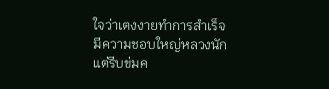ใจว่าเตงงายทำการสำเร็จมีความชอบใหญ่หลวงนัก แต่รีบข่มค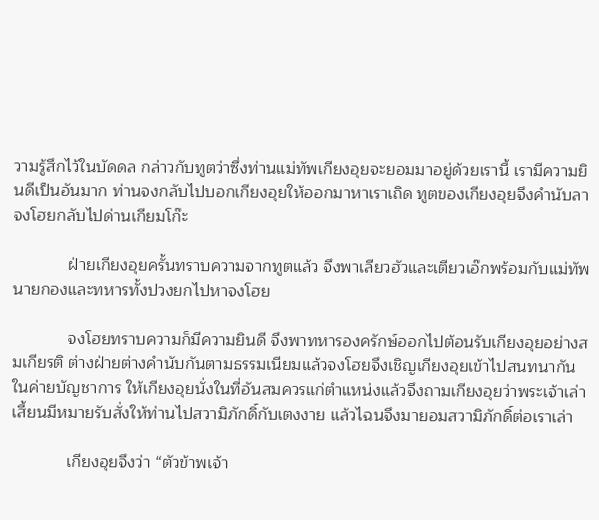วามรู้สึกไว้ในบัดดล กล่าวกับทูตว่าซึ่งท่านแม่ทัพเกียงอุยจะยอมมาอยู่ด้วยเรานี้ เรามีความยินดีเป็นอันมาก ท่านจงกลับไปบอกเกียงอุยให้ออกมาหาเราเถิด ทูตของเกียงอุยจึงคำนับลาจงโฮยกลับไปด่านเกียมโก๊ะ

            ฝ่ายเกียงอุยครั้นทราบความจากทูตแล้ว จึงพาเลียวฮัวและเตียวเอ๊กพร้อมกับแม่ทัพนายกองและทหารทั้งปวงยกไปหาจงโฮย

            จงโฮยทราบความก็มีความยินดี จึงพาทหารองครักษ์ออกไปต้อนรับเกียงอุยอย่างสมเกียรติ ต่างฝ่ายต่างคำนับกันตามธรรมเนียมแล้วจงโฮยจึงเชิญเกียงอุยเข้าไปสนทนากันในค่ายบัญชาการ ให้เกียงอุยนั่งในที่อันสมควรแก่ตำแหน่งแล้วจึงถามเกียงอุยว่าพระเจ้าเล่าเสี้ยนมีหมายรับสั่งให้ท่านไปสวามิภักดิ์กับเตงงาย แล้วไฉนจึงมายอมสวามิภักดิ์ต่อเราเล่า

            เกียงอุยจึงว่า “ตัวข้าพเจ้า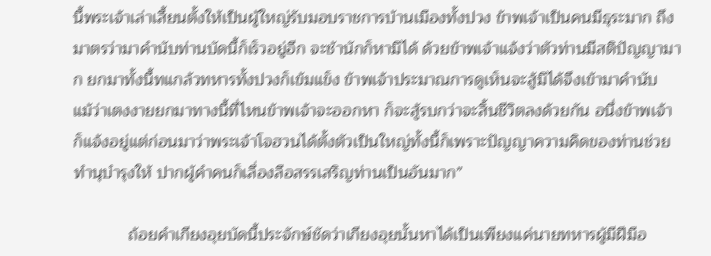นี้พระเจ้าเล่าเสี้ยนตั้งให้เป็นผู้ใหญ่รับมอบราชการบ้านเมืองทั้งปวง ข้าพเจ้าเป็นคนมีธุระมาก ถึงมาตรว่ามาคำนับท่านบัดนี้ก็เร็วอยู่อีก จะช้านักก็หามิได้ ด้วยข้าพเจ้าแจ้งว่าตัวท่านมีสติปัญญามาก ยกมาทั้งนี้ทแกล้วทหารทั้งปวงก็เข้มแข็ง ข้าพเจ้าประมาณการดูเห็นจะสู้มิได้จึงเข้ามาคำนับ แม้ว่าเตงงายยกมาทางนี้ที่ไหนข้าพเจ้าจะออกหา ก็จะสู้รบกว่าจะสิ้นชีวิตลงด้วยกัน อนึ่งข้าพเจ้าก็แจ้งอยู่แต่ก่อนมาว่าพระเจ้าโจฮวนได้ตั้งตัวเป็นใหญ่ทั้งนี้ก็เพราะปัญญาความคิดของท่านช่วยทำนุบำรุงให้ ปากผู้คำคนก็เลื่องลือสรรเสริญท่านเป็นอันมาก”

            ถ้อยคำเกียงอุยบัดนี้ประจักษ์ชัดว่าเกียงอุยนั้นหาได้เป็นเพียงแค่นายทหารผู้มีฝีมือ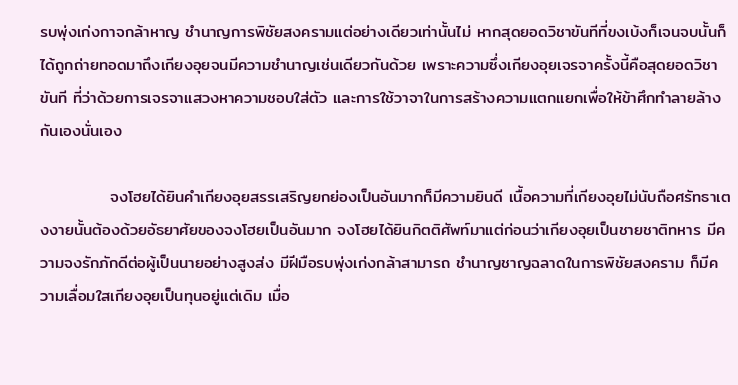รบพุ่งเก่งกาจกล้าหาญ ชำนาญการพิชัยสงครามแต่อย่างเดียวเท่านั้นไม่ หากสุดยอดวิชาขันทีที่ขงเบ้งก็เจนจบนั้นก็ได้ถูกถ่ายทอดมาถึงเกียงอุยจนมีความชำนาญเช่นเดียวกันด้วย เพราะความซึ่งเกียงอุยเจรจาครั้งนี้คือสุดยอดวิชาขันที ที่ว่าด้วยการเจรจาแสวงหาความชอบใส่ตัว และการใช้วาจาในการสร้างความแตกแยกเพื่อให้ข้าศึกทำลายล้างกันเองนั่นเอง

            จงโฮยได้ยินคำเกียงอุยสรรเสริญยกย่องเป็นอันมากก็มีความยินดี เนื้อความที่เกียงอุยไม่นับถือศรัทธาเตงงายนั้นต้องด้วยอัธยาศัยของจงโฮยเป็นอันมาก จงโฮยได้ยินกิตติศัพท์มาแต่ก่อนว่าเกียงอุยเป็นชายชาติทหาร มีความจงรักภักดีต่อผู้เป็นนายอย่างสูงส่ง มีฝีมือรบพุ่งเก่งกล้าสามารถ ชำนาญชาญฉลาดในการพิชัยสงคราม ก็มีความเลื่อมใสเกียงอุยเป็นทุนอยู่แต่เดิม เมื่อ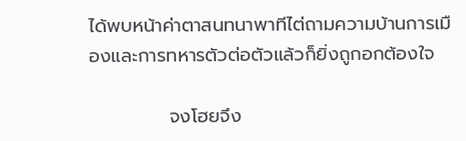ได้พบหน้าค่าตาสนทนาพาทีไต่ถามความบ้านการเมืองและการทหารตัวต่อตัวแล้วก็ยิ่งถูกอกต้องใจ

            จงโฮยจึง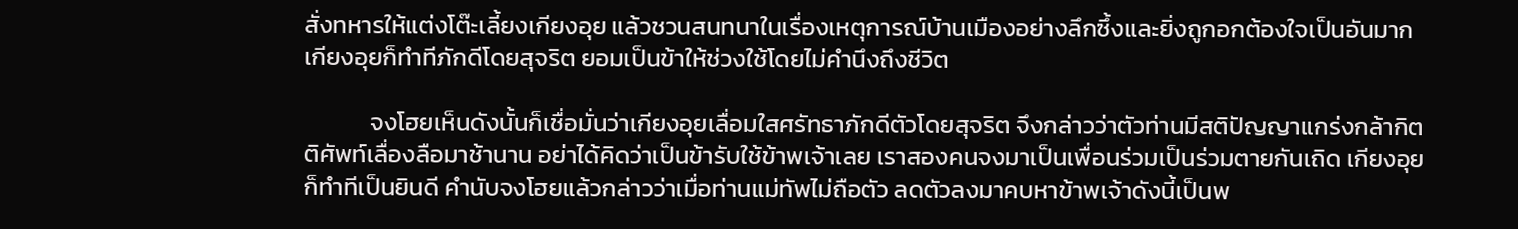สั่งทหารให้แต่งโต๊ะเลี้ยงเกียงอุย แล้วชวนสนทนาในเรื่องเหตุการณ์บ้านเมืองอย่างลึกซึ้งและยิ่งถูกอกต้องใจเป็นอันมาก เกียงอุยก็ทำทีภักดีโดยสุจริต ยอมเป็นข้าให้ช่วงใช้โดยไม่คำนึงถึงชีวิต

            จงโฮยเห็นดังนั้นก็เชื่อมั่นว่าเกียงอุยเลื่อมใสศรัทธาภักดีตัวโดยสุจริต จึงกล่าวว่าตัวท่านมีสติปัญญาแกร่งกล้ากิตติศัพท์เลื่องลือมาช้านาน อย่าได้คิดว่าเป็นข้ารับใช้ข้าพเจ้าเลย เราสองคนจงมาเป็นเพื่อนร่วมเป็นร่วมตายกันเถิด เกียงอุยก็ทำทีเป็นยินดี คำนับจงโฮยแล้วกล่าวว่าเมื่อท่านแม่ทัพไม่ถือตัว ลดตัวลงมาคบหาข้าพเจ้าดังนี้เป็นพ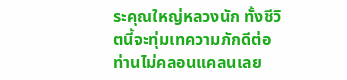ระคุณใหญ่หลวงนัก ทั้งชีวิตนี้จะทุ่มเทความภักดีต่อท่านไม่คลอนแคลนเลย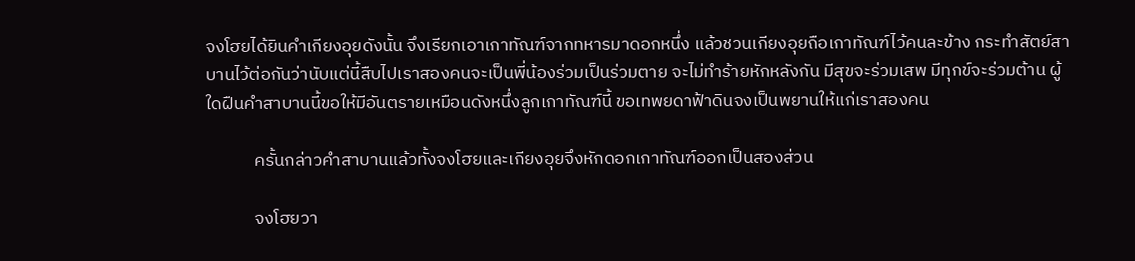จงโฮยได้ยินคำเกียงอุยดังนั้น จึงเรียกเอาเกาทัณฑ์จากทหารมาดอกหนึ่ง แล้วชวนเกียงอุยถือเกาทัณฑ์ไว้คนละข้าง กระทำสัตย์สาบานไว้ต่อกันว่านับแต่นี้สืบไปเราสองคนจะเป็นพี่น้องร่วมเป็นร่วมตาย จะไม่ทำร้ายหักหลังกัน มีสุขจะร่วมเสพ มีทุกข์จะร่วมต้าน ผู้ใดฝืนคำสาบานนี้ขอให้มีอันตรายเหมือนดังหนึ่งลูกเกาทัณฑ์นี้ ขอเทพยดาฟ้าดินจงเป็นพยานให้แก่เราสองคน

            ครั้นกล่าวคำสาบานแล้วทั้งจงโฮยและเกียงอุยจึงหักดอกเกาทัณฑ์ออกเป็นสองส่วน

            จงโฮยวา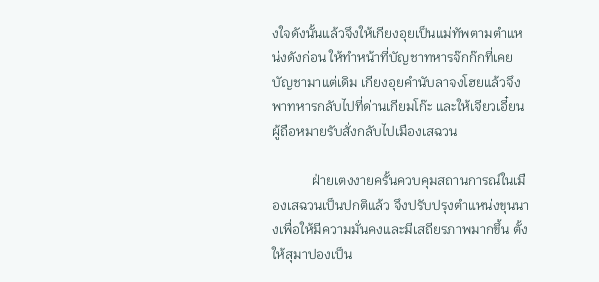งใจดังนั้นแล้วจึงให้เกียงอุยเป็นแม่ทัพตามตำแหน่งดังก่อน ให้ทำหน้าที่บัญชาทหารจ๊กก๊กที่เคยบัญชามาแต่เดิม เกียงอุยคำนับลาจงโฮยแล้วจึงพาทหารกลับไปที่ด่านเกียมโก๊ะ และให้เจียวเอี๋ยนผู้ถือหมายรับสั่งกลับไปเมืองเสฉวน

            ฝ่ายเตงงายครั้นควบคุมสถานการณ์ในเมืองเสฉวนเป็นปกติแล้ว จึงปรับปรุงตำแหน่งขุนนางเพื่อให้มีความมั่นคงและมีเสถียรภาพมากขึ้น ตั้งให้สุมาปองเป็น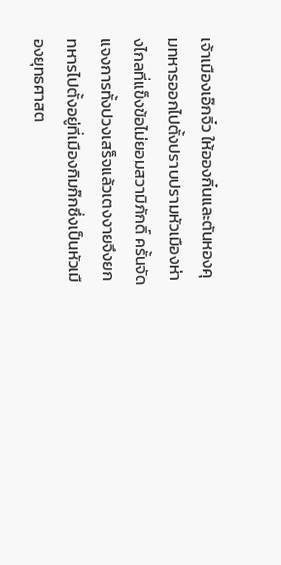เจ้าเมืองเอ๊กจิ๋ว ให้อองกิ๋นและตันหองคุมทหารออกไปตั้งปราบปรามหัวเมืองห่างไกลที่แข็งข้อไม่ยอมสวามิภักดิ์ ครั้นจัดแจงการทั้งปวงเสร็จแล้วเตงงายจึงยกทหารไปตั้งอยู่ที่เมืองกิมก๊กซึ่งเป็นหัวเมืองยุทธศาสต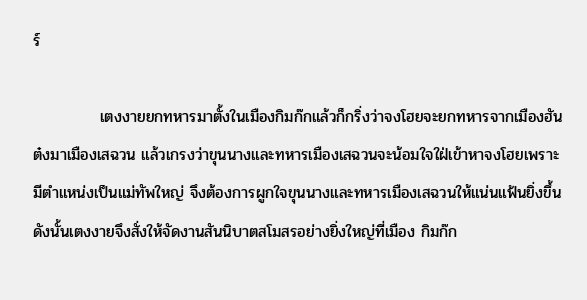ร์

            เตงงายยกทหารมาตั้งในเมืองกิมก๊กแล้วก็กริ่งว่าจงโฮยจะยกทหารจากเมืองฮันต๋งมาเมืองเสฉวน แล้วเกรงว่าขุนนางและทหารเมืองเสฉวนจะน้อมใจใฝ่เข้าหาจงโฮยเพราะมีตำแหน่งเป็นแม่ทัพใหญ่ จึงต้องการผูกใจขุนนางและทหารเมืองเสฉวนให้แน่นแฟ้นยิ่งขึ้น ดังนั้นเตงงายจึงสั่งให้จัดงานสันนิบาตสโมสรอย่างยิ่งใหญ่ที่เมือง กิมก๊ก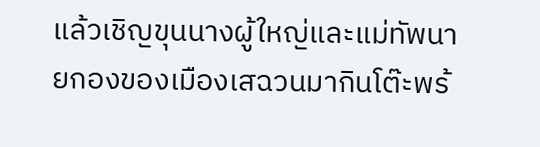แล้วเชิญขุนนางผู้ใหญ่และแม่ทัพนายกองของเมืองเสฉวนมากินโต๊ะพร้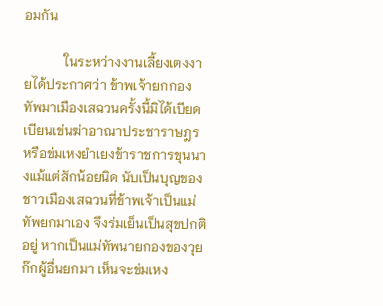อมกัน

            ในระหว่างงานเลี้ยงเตงงายได้ประกาศว่า ข้าพเจ้ายกกองทัพมาเมืองเสฉวนครั้งนี้มิได้เบียดเบียนเข่นฆ่าอาณาประชาราษฎร หรือข่มเหงยำเยงข้าราชการขุนนางแม้แต่สักน้อยนิด นับเป็นบุญของชาวเมืองเสฉวนที่ข้าพเจ้าเป็นแม่ทัพยกมาเอง จึงร่มเย็นเป็นสุขปกติอยู่ หากเป็นแม่ทัพนายกองของวุยก๊กผู้อื่นยกมา เห็นจะข่มเหง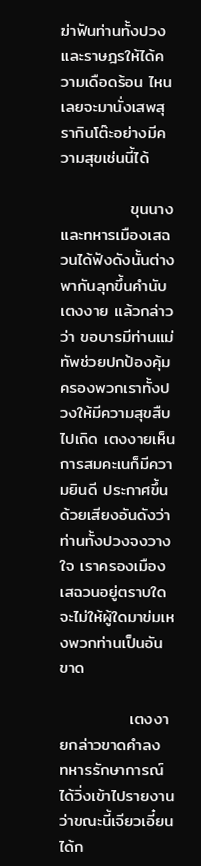ฆ่าฟันท่านทั้งปวง และราษฎรให้ได้ความเดือดร้อน ไหนเลยจะมานั่งเสพสุรากินโต๊ะอย่างมีความสุขเช่นนี้ได้

            ขุนนางและทหารเมืองเสฉวนได้ฟังดังนั้นต่างพากันลุกขึ้นคำนับเตงงาย แล้วกล่าวว่า ขอบารมีท่านแม่ทัพช่วยปกป้องคุ้มครองพวกเราทั้งปวงให้มีความสุขสืบไปเถิด เตงงายเห็นการสมคะเนก็มีความยินดี ประกาศขึ้นด้วยเสียงอันดังว่าท่านทั้งปวงจงวางใจ เราครองเมืองเสฉวนอยู่ตราบใดจะไม่ให้ผู้ใดมาข่มเหงพวกท่านเป็นอันขาด

            เตงงายกล่าวขาดคำลง ทหารรักษาการณ์ได้วิ่งเข้าไปรายงานว่าขณะนี้เจียวเอี๋ยนได้ก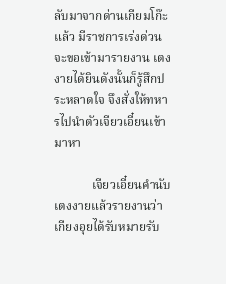ลับมาจากด่านเกียมโก๊ะแล้ว มีราชการเร่งด่วนจะขอเข้ามารายงาน เตงงายได้ยินดังนั้นก็รู้สึกประหลาดใจ จึงสั่งให้ทหารไปนำตัวเจียวเอี๋ยนเข้ามาหา

            เจียวเอี๋ยนคำนับเตงงายแล้วรายงานว่า เกียงอุยได้รับหมายรับ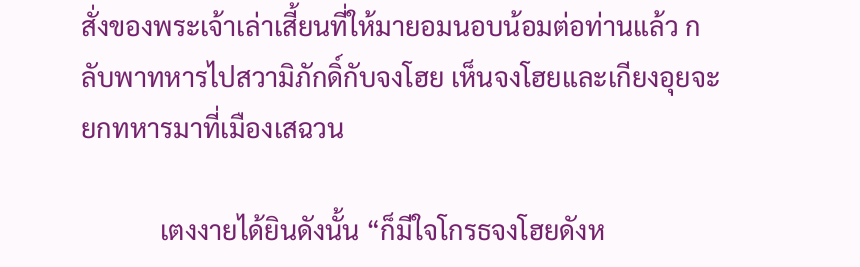สั่งของพระเจ้าเล่าเสี้ยนที่ให้มายอมนอบน้อมต่อท่านแล้ว กลับพาทหารไปสวามิภักดิ์กับจงโฮย เห็นจงโฮยและเกียงอุยจะยกทหารมาที่เมืองเสฉวน

            เตงงายได้ยินดังนั้น “ก็มีใจโกรธจงโฮยดังห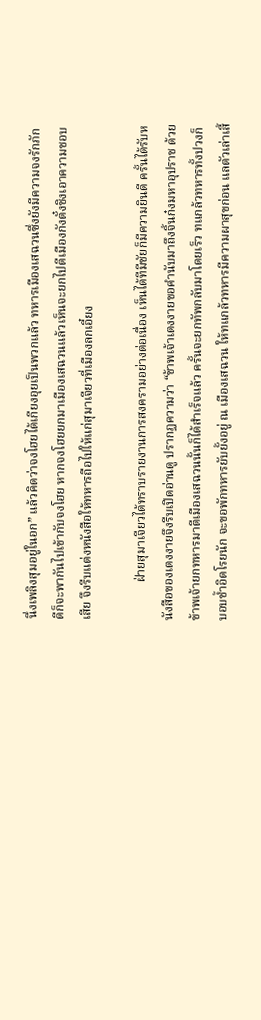นึ่งเพลิงสุมอยู่ในอก” แล้วคิดว่าจงโฮยได้เกียงอุยเป็นพวกแล้ว ทหารเมืองเสฉวนซึ่งยังมีความจงรักภักดีก็จะพากันไปเข้ากับจงโฮย หากจงโฮยยกมาเมืองเสฉวนแล้วเห็นจะยกไปตีเมืองกังตั๋งชิงเอาความชอบเสีย จึงรีบแต่งหนังสือให้ทหารถือไปให้แก่สุมาเจียวที่เมืองลกเอี๋ยง

            ฝ่ายสุมาเจียวได้ทราบรายงานการสงครามอย่างต่อเนื่อง เห็นได้ทีมีชัยก็มีความยินดี ครั้นได้รับหนังสือของเตงงายจึงรีบเปิดอ่านดู ปรากฏความว่า “ข้าพเจ้าเตงงายขอคำนับมาถึงจิ้นก๋งมหาอุปราช ด้วยข้าพเจ้ายกทหารมาตีเมืองเสฉวนนั้นก็ได้สำเร็จแล้ว ครั้นจะยกทัพกลับมาโดยเร็ว ทแกล้วทหารทั้งปวงก็บอบช้ำอิดโรยนัก จะขอพักทหารยับยั้งอยู่ ณ เมืองเสฉวน ให้ทแกล้วทหารมีความผาสุขก่อน แลตัวเล่าเสี้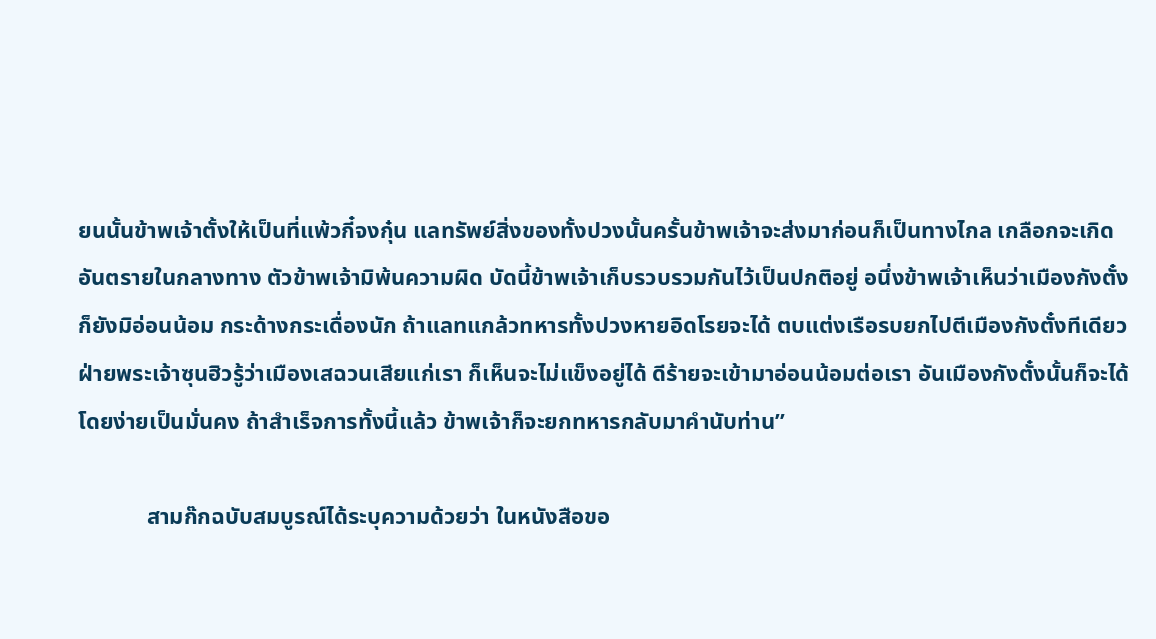ยนนั้นข้าพเจ้าตั้งให้เป็นที่แพ้วกี๋จงกุ๋น แลทรัพย์สิ่งของทั้งปวงนั้นครั้นข้าพเจ้าจะส่งมาก่อนก็เป็นทางไกล เกลือกจะเกิดอันตรายในกลางทาง ตัวข้าพเจ้ามิพ้นความผิด บัดนี้ข้าพเจ้าเก็บรวบรวมกันไว้เป็นปกติอยู่ อนึ่งข้าพเจ้าเห็นว่าเมืองกังตั๋งก็ยังมิอ่อนน้อม กระด้างกระเดื่องนัก ถ้าแลทแกล้วทหารทั้งปวงหายอิดโรยจะได้ ตบแต่งเรือรบยกไปตีเมืองกังตั๋งทีเดียว ฝ่ายพระเจ้าซุนฮิวรู้ว่าเมืองเสฉวนเสียแก่เรา ก็เห็นจะไม่แข็งอยู่ได้ ดีร้ายจะเข้ามาอ่อนน้อมต่อเรา อันเมืองกังตั๋งนั้นก็จะได้โดยง่ายเป็นมั่นคง ถ้าสำเร็จการทั้งนี้แล้ว ข้าพเจ้าก็จะยกทหารกลับมาคำนับท่าน”

            สามก๊กฉบับสมบูรณ์ได้ระบุความด้วยว่า ในหนังสือขอ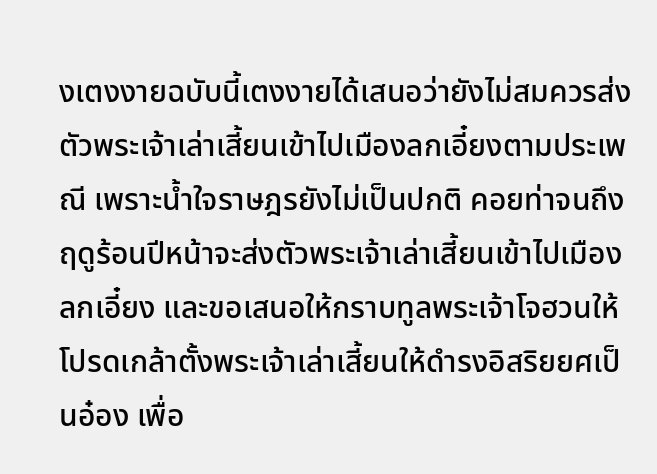งเตงงายฉบับนี้เตงงายได้เสนอว่ายังไม่สมควรส่งตัวพระเจ้าเล่าเสี้ยนเข้าไปเมืองลกเอี๋ยงตามประเพณี เพราะน้ำใจราษฎรยังไม่เป็นปกติ คอยท่าจนถึงฤดูร้อนปีหน้าจะส่งตัวพระเจ้าเล่าเสี้ยนเข้าไปเมืองลกเอี๋ยง และขอเสนอให้กราบทูลพระเจ้าโจฮวนให้โปรดเกล้าตั้งพระเจ้าเล่าเสี้ยนให้ดำรงอิสริยยศเป็นอ๋อง เพื่อ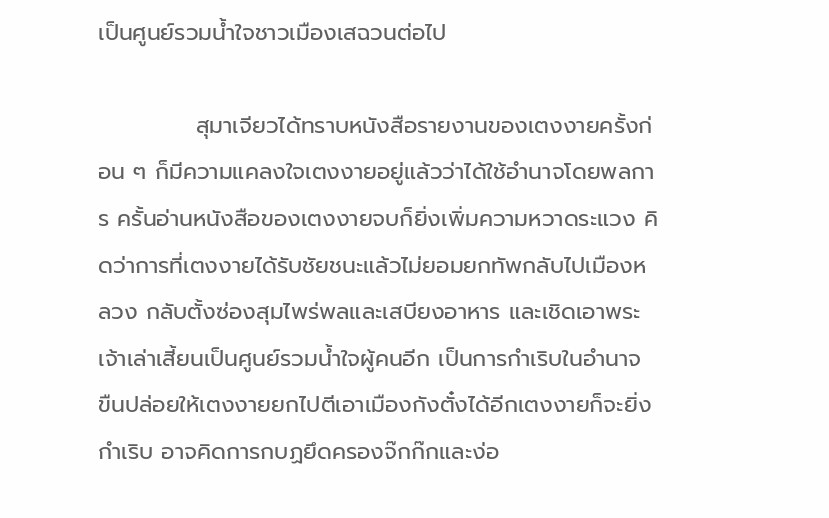เป็นศูนย์รวมน้ำใจชาวเมืองเสฉวนต่อไป

            สุมาเจียวได้ทราบหนังสือรายงานของเตงงายครั้งก่อน ๆ ก็มีความแคลงใจเตงงายอยู่แล้วว่าได้ใช้อำนาจโดยพลการ ครั้นอ่านหนังสือของเตงงายจบก็ยิ่งเพิ่มความหวาดระแวง คิดว่าการที่เตงงายได้รับชัยชนะแล้วไม่ยอมยกทัพกลับไปเมืองหลวง กลับตั้งซ่องสุมไพร่พลและเสบียงอาหาร และเชิดเอาพระเจ้าเล่าเสี้ยนเป็นศูนย์รวมน้ำใจผู้คนอีก เป็นการกำเริบในอำนาจ ขืนปล่อยให้เตงงายยกไปตีเอาเมืองกังตั๋งได้อีกเตงงายก็จะยิ่งกำเริบ อาจคิดการกบฏยึดครองจ๊กก๊กและง่อ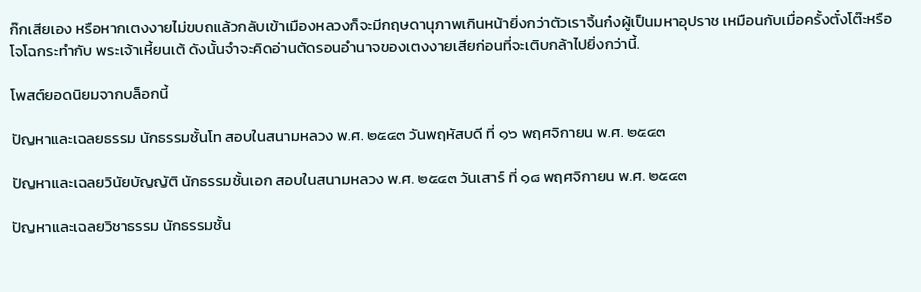ก๊กเสียเอง หรือหากเตงงายไม่ขบถแล้วกลับเข้าเมืองหลวงก็จะมีกฤษดานุภาพเกินหน้ายิ่งกว่าตัวเราจิ้นก๋งผู้เป็นมหาอุปราช เหมือนกับเมื่อครั้งตั๋งโต๊ะหรือโจโฉกระทำกับ พระเจ้าเหี้ยนเต้ ดังนั้นจำจะคิดอ่านตัดรอนอำนาจของเตงงายเสียก่อนที่จะเติบกล้าไปยิ่งกว่านี้.

โพสต์ยอดนิยมจากบล็อกนี้

ปัญหาและเฉลยธรรม นักธรรมชั้นโท สอบในสนามหลวง พ.ศ. ๒๕๔๓ วันพฤหัสบดี ที่ ๑๖ พฤศจิกายน พ.ศ. ๒๕๔๓

ปัญหาและเฉลยวินัยบัญญัติ นักธรรมชั้นเอก สอบในสนามหลวง พ.ศ. ๒๕๔๓ วันเสาร์ ที่ ๑๘ พฤศจิกายน พ.ศ. ๒๕๔๓

ปัญหาและเฉลยวิชาธรรม นักธรรมชั้น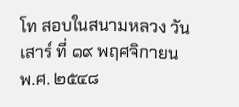โท สอบในสนามหลวง วันเสาร์ ที่ ๑๙ พฤศจิกายน พ.ศ. ๒๕๔๘